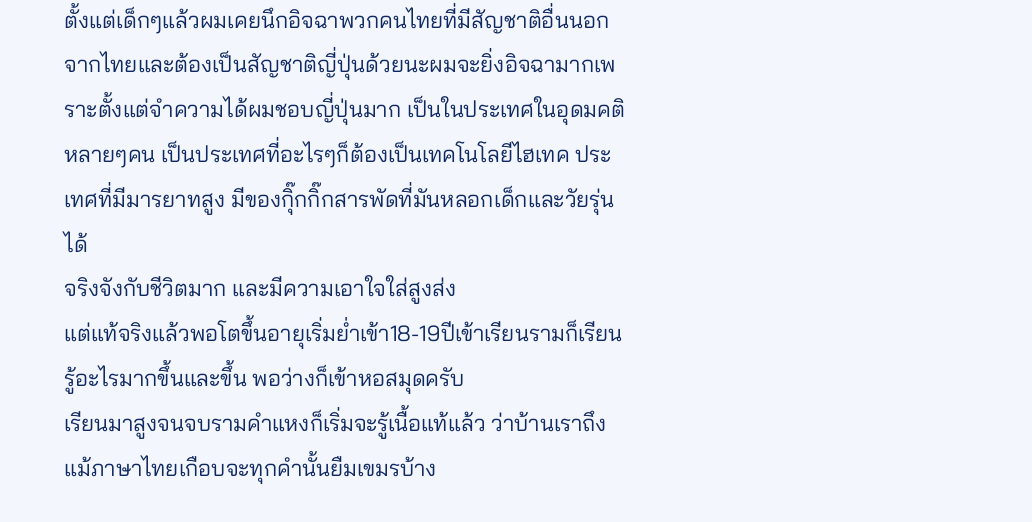ตั้งแต่เด็กๆแล้วผมเคยนึกอิจฉาพวกคนไทยที่มีสัญชาติอื่นนอกจากไทยและต้องเป็นสัญชาติญี่ปุ่นด้วยนะผมจะยิ่งอิจฉามากเพราะตั้งแต่จำความได้ผมชอบญี่ปุ่นมาก เป็นในประเทศในอุดมคติหลายๆคน เป็นประเทศที่อะไรๆก็ต้องเป็นเทคโนโลยีไฮเทค ประเทศที่มีมารยาทสูง มีของกุิ๊กกิ๊กสารพัดที่มันหลอกเด็กและวัยรุ่นได้
จริงจังกับชีวิตมาก และมีความเอาใจใส่สูงส่ง
แต่แท้จริงแล้วพอโตขึ้นอายุเริ่มย่ำเข้า18-19ปีเข้าเรียนรามก็เรียนรู้อะไรมากขึ้นและขึ้น พอว่างก็เข้าหอสมุดครับ
เรียนมาสูงจนจบรามคำแหงก็เริ่มจะรู้เนื้อแท้แล้ว ว่าบ้านเราถึงแม้ภาษาไทยเกือบจะทุกคำนั้นยืมเขมรบ้าง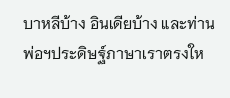บาหลีบ้าง อินเดียบ้าง และท่านพ่อฯประดิษฐ์ภาษาเราตรงให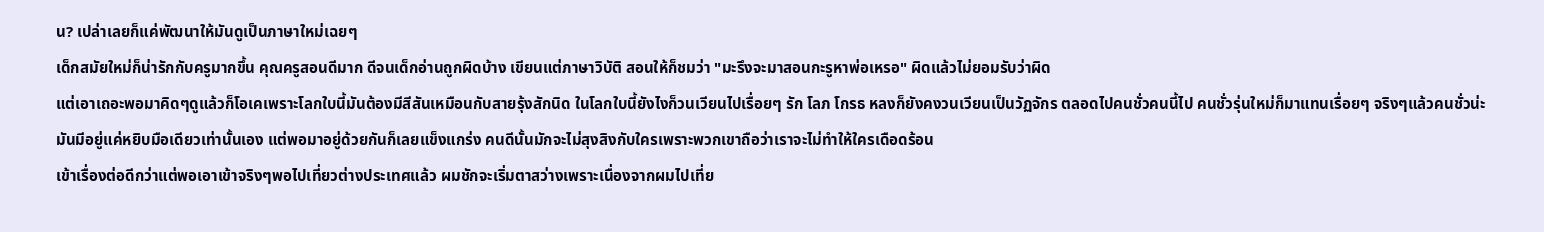น? เปล่าเลยก็แค่พัฒนาให้มันดูเป็นภาษาใหม่เฉยๆ
เด็กสมัยใหม่ก็น่ารักกับครูมากขึ้น คุณครูสอนดีมาก ดีจนเด็กอ่านถูกผิดบ้าง เขียนแต่ภาษาวิบัติ สอนให้ก็ชมว่า "มะรึงจะมาสอนกะรูหาพ่อเหรอ" ผิดแล้วไม่ยอมรับว่าผิด
แต่เอาเถอะพอมาคิดๆดูแล้วก็โอเคเพราะโลกใบนี้มันต้องมีสีสันเหมือนกับสายรุ้งสักนิด ในโลกใบนี้ยังไงก็วนเวียนไปเรื่อยๆ รัก โลภ โกรธ หลงก็ยังคงวนเวียนเป็นวัฏจักร ตลอดไปคนชั่วคนนี้ไป คนชั่วรุ่นใหม่ก็มาแทนเรื่อยๆ จริงๆแล้วคนชั่วน่ะมันมีอยู่แค่หยิบมือเดียวเท่านั้นเอง แต่พอมาอยู่ด้วยกันก็เลยแข็งแกร่ง คนดีนั้นมักจะไม่สุงสิงกับใครเพราะพวกเขาถือว่าเราจะไม่ทำให้ใครเดือดร้อน
เข้าเรื่องต่อดีกว่าแต่พอเอาเข้าจริงๆพอไปเที่ยวต่างประเทศแล้ว ผมชักจะเริ่มตาสว่างเพราะเนื่องจากผมไปเที่ย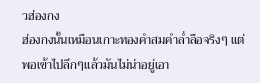วฮ่องกง
ฮ่องกงนั้นเหมือนเกาะทองคำสมคำล่ำลือจริงๆ แต่พอเข้าไปลึกๆแล้วมันไม่น่าอยู่เอา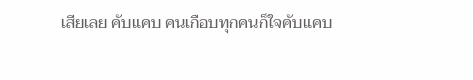เสียเลย คับแคบ คนเกือบทุกคนก็ใจคับแคบ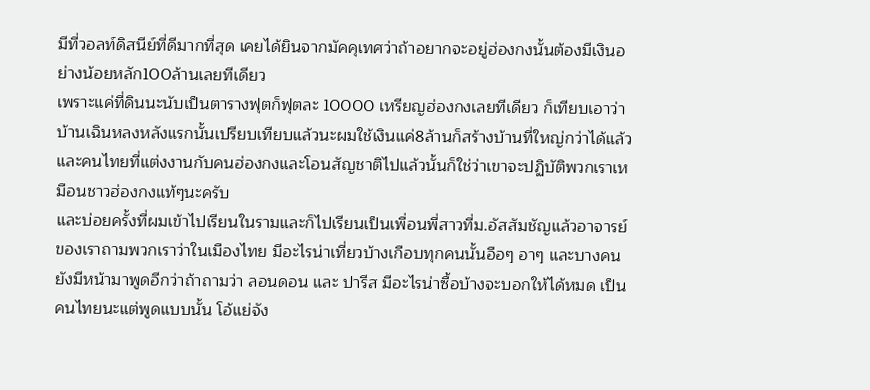มีที่วอลท์ดิสนีย์ที่ดีมากที่สุด เคยได้ยินจากมัคคุเทศว่าถ้าอยากจะอยู่ฮ่องกงนั้นต้องมีเงินอย่างน้อยหลัก100ล้านเลยทีเดียว
เพราะแค่ที่ดินนะนับเป็นตารางฟุตก็ฟุตละ 10000 เหรียญฮ่องกงเลยทีเดียว ก็เทียบเอาว่าบ้านเฉินหลงหลังแรกนั้นเปรียบเทียบแล้วนะผมใช้เงินแค่8ล้านก็สร้างบ้านที่ใหญ่กว่าได้แล้ว
และคนไทยที่แต่งงานกับคนฮ่องกงและโอนสัญชาติไปแล้วนั้นก็ใช่ว่าเขาจะปฏิบัติพวกเราเหมือนชาวฮ่องกงแท้ๆนะครับ
และบ่อยครั้งที่ผมเข้าไปเรียนในรามและก็ไปเรียนเป็นเพื่อนพี่สาวที่ม.อัสสัมชัญแล้วอาจารย์ของเราถามพวกเราว่าในเมืองไทย มีอะไรน่าเที่ยวบ้างเกือบทุกคนนั้นอือๆ อาๆ และบางคนยังมีหน้ามาพูดอีกว่าถ้าถามว่า ลอนดอน และ ปารีส มีอะไรน่าซื้อบ้างจะบอกให้ได้หมด เป็นคนไทยนะแต่พูดแบบนั้น โอ้แย่จัง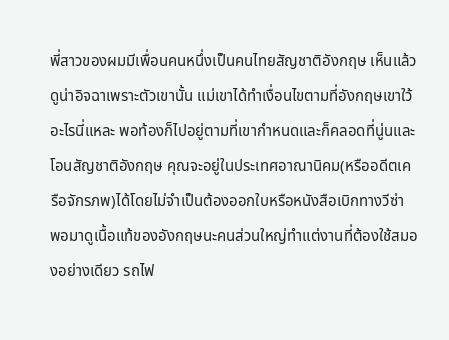พี่สาวของผมมีเพื่อนคนหนึ่งเป็นคนไทยสัญชาติอังกฤษ เห็นแล้วดูน่าอิจฉาเพราะตัวเขานั้น แม่เขาได้ทำเงื่อนไขตามที่อังกฤษเขาใว้อะไรนี่แหละ พอท้องก็ไปอยู่ตามที่เขากำหนดและก็คลอดที่นู่นและโอนสัญชาติอังกฤษ คุณจะอยู่ในประเทศอาณานิคม(หรืออดีตเครือจักรภพ)ได้โดยไม่จำเป็นต้องออกใบหรือหนังสือเบิกทางวีซ่า
พอมาดูเนื้อแท้ของอังกฤษนะคนส่วนใหญ่ทำแต่งานที่ต้องใช้สมองอย่างเดียว รถไฟ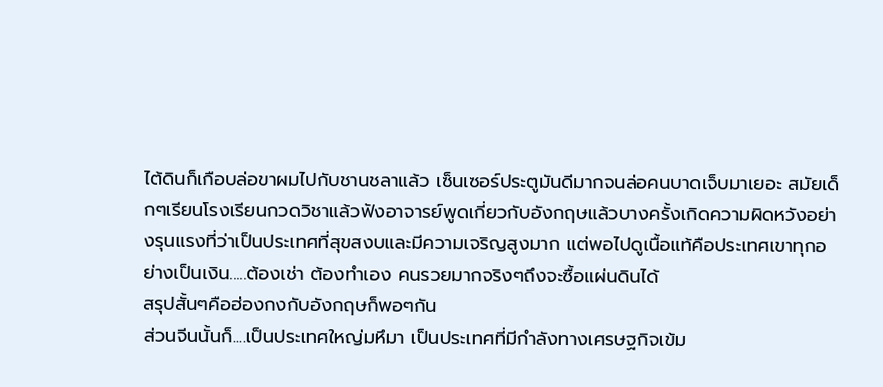ไต้ดินก็เกือบล่อขาผมไปกับชานชลาแล้ว เซ็นเซอร์ประตูมันดีมากจนล่อคนบาดเจ็บมาเยอะ สมัยเด็กๆเรียนโรงเรียนกวดวิชาแล้วฟังอาจารย์พูดเกี่ยวกับอังกฤษแล้วบางครั้งเกิดความผิดหวังอย่างรุนแรงที่ว่าเป็นประเทศที่สุขสงบและมีความเจริญสูงมาก แต่พอไปดูเนื้อแท้คือประเทศเขาทุกอย่างเป็นเงิน.....ต้องเช่า ต้องทำเอง คนรวยมากจริงๆถึงจะซื้อแผ่นดินได้
สรุปสั้นๆคือฮ่องกงกับอังกฤษก็พอๆกัน
ส่วนจีนนั้นก็....เป็นประเทศใหญ่มหึมา เป็นประเทศที่มีกำลังทางเศรษฐกิจเข้ม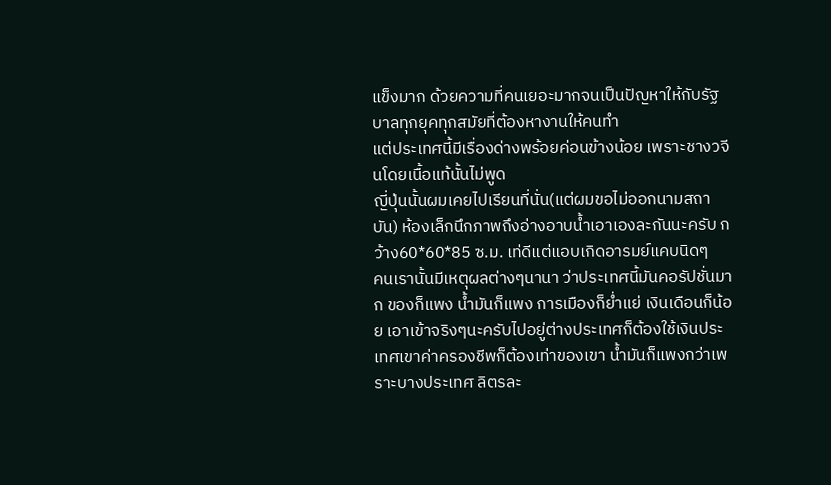แข็งมาก ด้วยความที่คนเยอะมากจนเป็นปัญหาให้กับรัฐบาลทุกยุคทุกสมัยที่ต้องหางานให้คนทำ
แต่ประเทศนี้มีเรื่องด่างพร้อยค่อนข้างน้อย เพราะชางวจีนโดยเนื้อแท้นั้นไม่พูด
ญี่ปุ่นนั้นผมเคยไปเรียนที่นั่น(แต่ผมขอไม่ออกนามสถาบัน) ห้องเล็กนึกภาพถึงอ่างอาบน้ำเอาเองละกันนะครับ กว้าง60*60*85 ซ.ม. เท่ดีแต่แอบเกิดอารมย์แคบนิดๆ
คนเรานั้นมีเหตุผลต่างๆนานา ว่าประเทศนี้มันคอรัปชั่นมาก ของก็แพง น้ำมันก็แพง การเมืองก็ย่ำแย่ เงินเดือนก็น้อย เอาเข้าจริงๆนะครับไปอยู่ต่างประเทศก็ต้องใช้เงินประเทศเขาค่าครองชีพก็ต้องเท่าของเขา น้ำมันก็แพงกว่าเพราะบางประเทศ ลิตรละ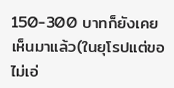150-300 บาทก็ยังเคยเห็นมาแล้ว(ในยุโรปแต่ขอไม่เอ่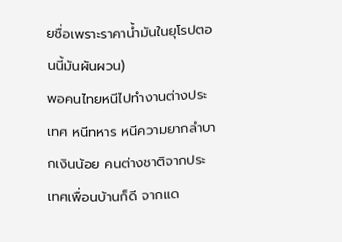ยชื่อเพราะราคาน้ำมันในยุโรปตอนนี้มันผันผวน)
พอคนไทยหนีไปทำงานต่างประเทศ หนีทหาร หนีความยากลำบากเงินน้อย คนต่างชาติจากประเทศเพื่อนบ้านก็ดี จากแด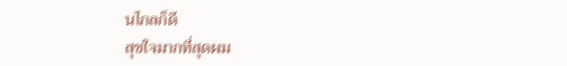นไกลก็ดี
สุขใจมากที่สุดผม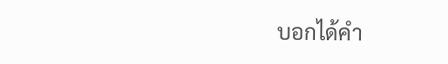บอกได้คำ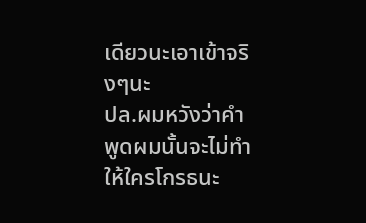เดียวนะเอาเข้าจริงๆนะ
ปล.ผมหวังว่าคำพูดผมนั้นจะไม่ทำให้ใครโกรธนะ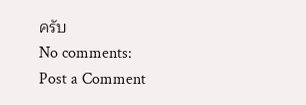ครับ
No comments:
Post a Comment